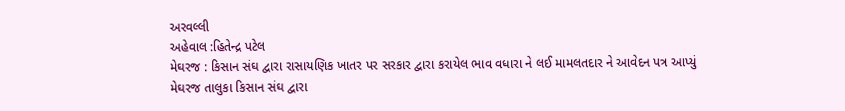અરવલ્લી
અહેવાલ :હિતેન્દ્ર પટેલ
મેઘરજ : કિસાન સંઘ દ્વારા રાસાયણિક ખાતર પર સરકાર દ્વારા કરાયેલ ભાવ વધારા ને લઈ મામલતદાર ને આવેદન પત્ર આપ્યું
મેઘરજ તાલુકા કિસાન સંઘ દ્વારા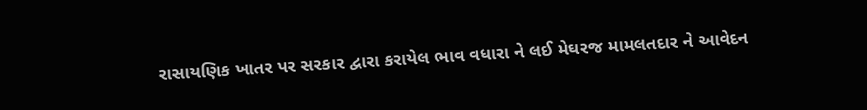રાસાયણિક ખાતર પર સરકાર દ્વારા કરાયેલ ભાવ વધારા ને લઈ મેઘરજ મામલતદાર ને આવેદન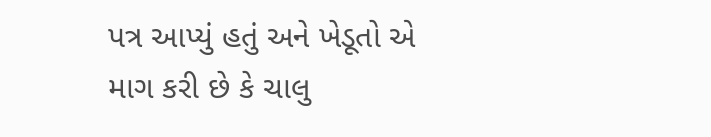પત્ર આપ્યું હતું અને ખેડૂતો એ માગ કરી છે કે ચાલુ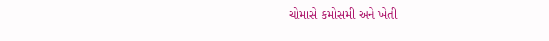ચોમાસે કમોસમી અને ખેતી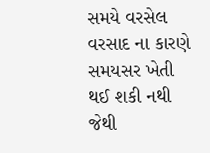સમયે વરસેલ વરસાદ ના કારણે સમયસર ખેતી થઈ શકી નથી જેથી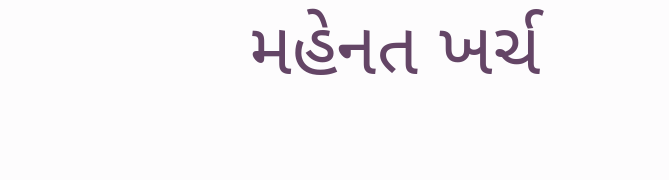મહેનત ખર્ચ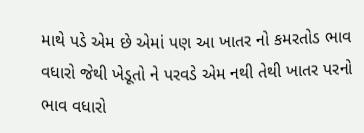માથે પડે એમ છે એમાં પણ આ ખાતર નો કમરતોડ ભાવ વધારો જેથી ખેડૂતો ને પરવડે એમ નથી તેથી ખાતર પરનો ભાવ વધારો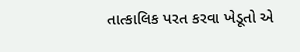તાત્કાલિક પરત કરવા ખેડૂતો એ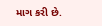માગ કરી છે.